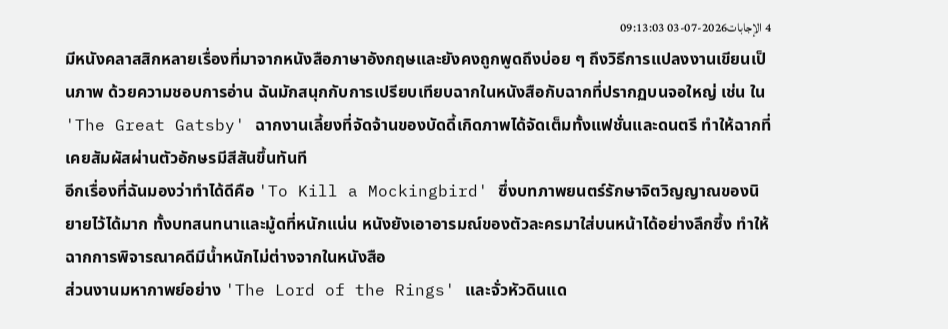4 الإجابات2026-07-03 09:13:03
มีหนังคลาสสิกหลายเรื่องที่มาจากหนังสือภาษาอังกฤษและยังคงถูกพูดถึงบ่อย ๆ ถึงวิธีการแปลงงานเขียนเป็นภาพ ด้วยความชอบการอ่าน ฉันมักสนุกกับการเปรียบเทียบฉากในหนังสือกับฉากที่ปรากฏบนจอใหญ่ เช่น ใน 'The Great Gatsby' ฉากงานเลี้ยงที่จัดจ้านของบัดดี้เกิดภาพได้จัดเต็มทั้งแฟชั่นและดนตรี ทำให้ฉากที่เคยสัมผัสผ่านตัวอักษรมีสีสันขึ้นทันที
อีกเรื่องที่ฉันมองว่าทำได้ดีคือ 'To Kill a Mockingbird' ซึ่งบทภาพยนตร์รักษาจิตวิญญาณของนิยายไว้ได้มาก ทั้งบทสนทนาและมู้ดที่หนักแน่น หนังยังเอาอารมณ์ของตัวละครมาใส่บนหน้าได้อย่างลึกซึ้ง ทำให้ฉากการพิจารณาคดีมีน้ำหนักไม่ต่างจากในหนังสือ
ส่วนงานมหากาพย์อย่าง 'The Lord of the Rings' และจั่วหัวดินแด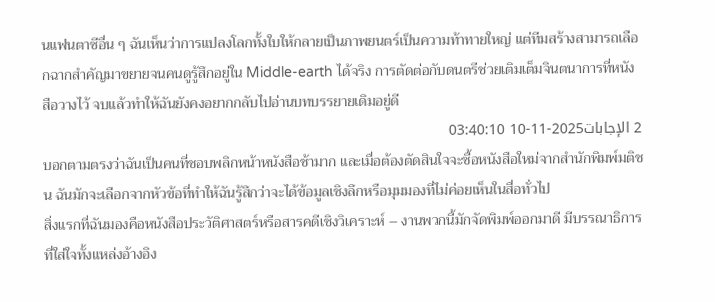นแฟนตาซีอื่น ๆ ฉันเห็นว่าการแปลงโลกทั้งใบให้กลายเป็นภาพยนตร์เป็นความท้าทายใหญ่ แต่ทีมสร้างสามารถเลือกฉากสำคัญมาขยายจนคนดูรู้สึกอยู่ใน Middle-earth ได้จริง การตัดต่อกับดนตรีช่วยเติมเต็มจินตนาการที่หนังสือวางไว้ จบแล้วทำให้ฉันยังคงอยากกลับไปอ่านบทบรรยายเดิมอยู่ดี
2 الإجابات2025-11-10 03:40:10
บอกตามตรงว่าฉันเป็นคนที่ชอบพลิกหน้าหนังสือช้ามาก และเมื่อต้องตัดสินใจจะซื้อหนังสือใหม่จากสำนักพิมพ์มติชน ฉันมักจะเลือกจากหัวข้อที่ทำให้ฉันรู้สึกว่าจะได้ข้อมูลเชิงลึกหรือมุมมองที่ไม่ค่อยเห็นในสื่อทั่วไป
สิ่งแรกที่ฉันมองคือหนังสือประวัติศาสตร์หรือสารคดีเชิงวิเคราะห์ – งานพวกนี้มักจัดพิมพ์ออกมาดี มีบรรณาธิการที่ใส่ใจทั้งแหล่งอ้างอิง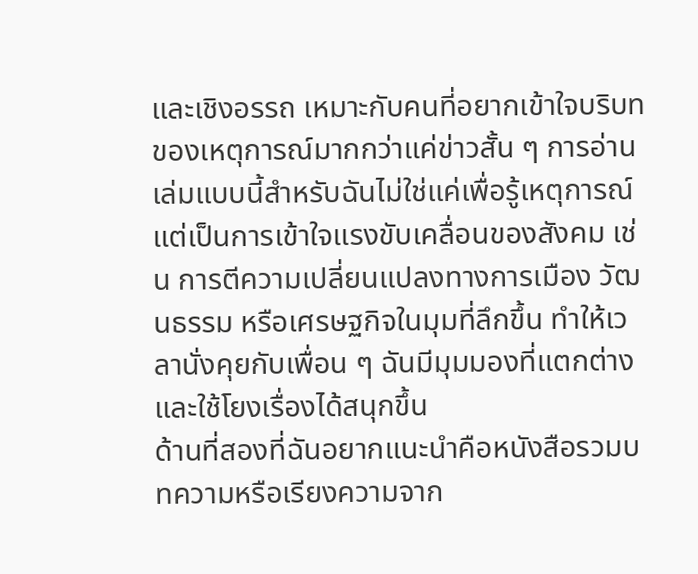และเชิงอรรถ เหมาะกับคนที่อยากเข้าใจบริบทของเหตุการณ์มากกว่าแค่ข่าวสั้น ๆ การอ่านเล่มแบบนี้สำหรับฉันไม่ใช่แค่เพื่อรู้เหตุการณ์ แต่เป็นการเข้าใจแรงขับเคลื่อนของสังคม เช่น การตีความเปลี่ยนแปลงทางการเมือง วัฒนธรรม หรือเศรษฐกิจในมุมที่ลึกขึ้น ทำให้เวลานั่งคุยกับเพื่อน ๆ ฉันมีมุมมองที่แตกต่างและใช้โยงเรื่องได้สนุกขึ้น
ด้านที่สองที่ฉันอยากแนะนำคือหนังสือรวมบทความหรือเรียงความจาก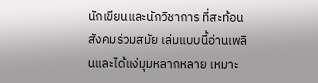นักเขียนและนักวิชาการ ที่สะท้อนสังคมร่วมสมัย เล่มแบบนี้อ่านเพลินและได้แง่มุมหลากหลาย เหมาะ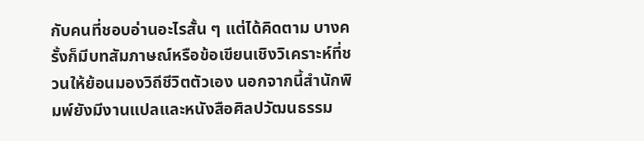กับคนที่ชอบอ่านอะไรสั้น ๆ แต่ได้คิดตาม บางครั้งก็มีบทสัมภาษณ์หรือข้อเขียนเชิงวิเคราะห์ที่ชวนให้ย้อนมองวิถีชีวิตตัวเอง นอกจากนี้สำนักพิมพ์ยังมีงานแปลและหนังสือศิลปวัฒนธรรม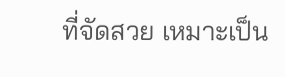ที่จัดสวย เหมาะเป็น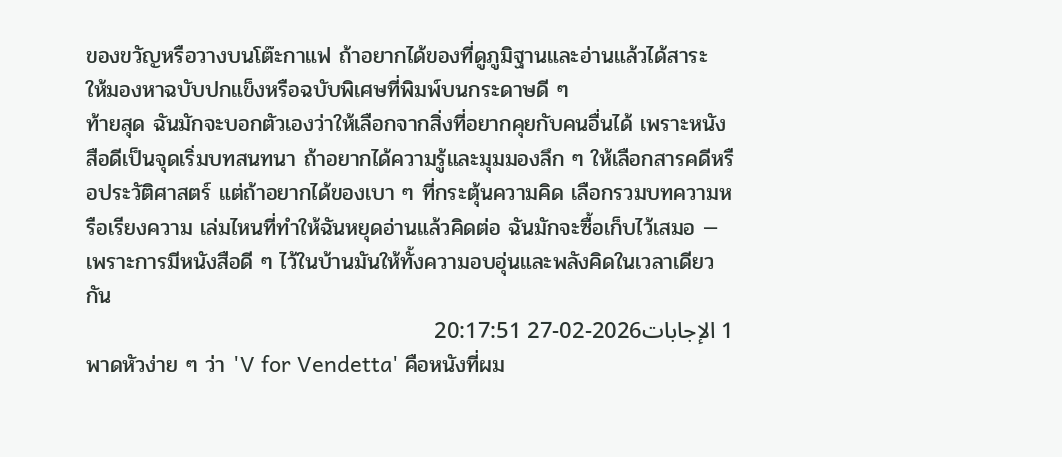ของขวัญหรือวางบนโต๊ะกาแฟ ถ้าอยากได้ของที่ดูภูมิฐานและอ่านแล้วได้สาระ ให้มองหาฉบับปกแข็งหรือฉบับพิเศษที่พิมพ์บนกระดาษดี ๆ
ท้ายสุด ฉันมักจะบอกตัวเองว่าให้เลือกจากสิ่งที่อยากคุยกับคนอื่นได้ เพราะหนังสือดีเป็นจุดเริ่มบทสนทนา ถ้าอยากได้ความรู้และมุมมองลึก ๆ ให้เลือกสารคดีหรือประวัติศาสตร์ แต่ถ้าอยากได้ของเบา ๆ ที่กระตุ้นความคิด เลือกรวมบทความหรือเรียงความ เล่มไหนที่ทำให้ฉันหยุดอ่านแล้วคิดต่อ ฉันมักจะซื้อเก็บไว้เสมอ — เพราะการมีหนังสือดี ๆ ไว้ในบ้านมันให้ทั้งความอบอุ่นและพลังคิดในเวลาเดียวกัน
1 الإجابات2026-02-27 20:17:51
พาดหัวง่าย ๆ ว่า 'V for Vendetta' คือหนังที่ผม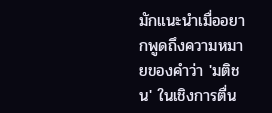มักแนะนำเมื่ออยากพูดถึงความหมายของคำว่า 'มติชน' ในเชิงการตื่น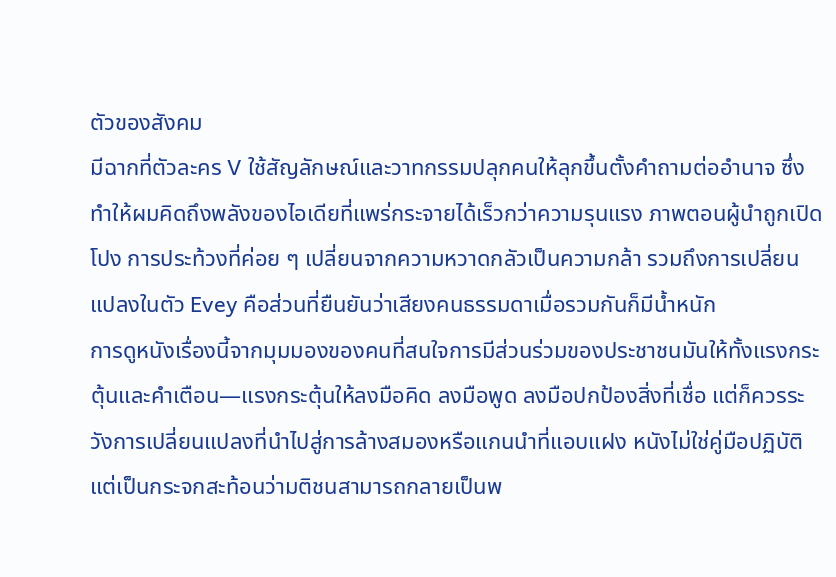ตัวของสังคม
มีฉากที่ตัวละคร V ใช้สัญลักษณ์และวาทกรรมปลุกคนให้ลุกขึ้นตั้งคำถามต่ออำนาจ ซึ่งทำให้ผมคิดถึงพลังของไอเดียที่แพร่กระจายได้เร็วกว่าความรุนแรง ภาพตอนผู้นำถูกเปิดโปง การประท้วงที่ค่อย ๆ เปลี่ยนจากความหวาดกลัวเป็นความกล้า รวมถึงการเปลี่ยนแปลงในตัว Evey คือส่วนที่ยืนยันว่าเสียงคนธรรมดาเมื่อรวมกันก็มีน้ำหนัก
การดูหนังเรื่องนี้จากมุมมองของคนที่สนใจการมีส่วนร่วมของประชาชนมันให้ทั้งแรงกระตุ้นและคำเตือน—แรงกระตุ้นให้ลงมือคิด ลงมือพูด ลงมือปกป้องสิ่งที่เชื่อ แต่ก็ควรระวังการเปลี่ยนแปลงที่นำไปสู่การล้างสมองหรือแกนนำที่แอบแฝง หนังไม่ใช่คู่มือปฏิบัติ แต่เป็นกระจกสะท้อนว่ามติชนสามารถกลายเป็นพ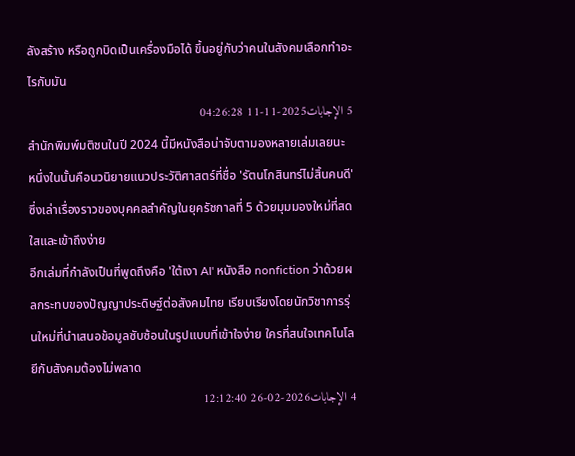ลังสร้าง หรือถูกบิดเป็นเครื่องมือได้ ขึ้นอยู่กับว่าคนในสังคมเลือกทำอะไรกับมัน
5 الإجابات2025-11-11 04:26:28
สำนักพิมพ์มติชนในปี 2024 นี้มีหนังสือน่าจับตามองหลายเล่มเลยนะ หนึ่งในนั้นคือนวนิยายแนวประวัติศาสตร์ที่ชื่อ 'รัตนโกสินทร์ไม่สิ้นคนดี' ซึ่งเล่าเรื่องราวของบุคคลสำคัญในยุครัชกาลที่ 5 ด้วยมุมมองใหม่ที่สดใสและเข้าถึงง่าย
อีกเล่มที่กำลังเป็นที่พูดถึงคือ 'ใต้เงา AI' หนังสือ nonfiction ว่าด้วยผลกระทบของปัญญาประดิษฐ์ต่อสังคมไทย เรียบเรียงโดยนักวิชาการรุ่นใหม่ที่นำเสนอข้อมูลซับซ้อนในรูปแบบที่เข้าใจง่าย ใครที่สนใจเทคโนโลยีกับสังคมต้องไม่พลาด
4 الإجابات2026-02-26 12:12:40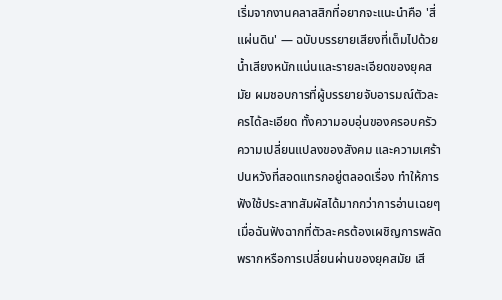เริ่มจากงานคลาสสิกที่อยากจะแนะนำคือ 'สี่แผ่นดิน' — ฉบับบรรยายเสียงที่เต็มไปด้วยน้ำเสียงหนักแน่นและรายละเอียดของยุคสมัย ผมชอบการที่ผู้บรรยายจับอารมณ์ตัวละครได้ละเอียด ทั้งความอบอุ่นของครอบครัว ความเปลี่ยนแปลงของสังคม และความเศร้าปนหวังที่สอดแทรกอยู่ตลอดเรื่อง ทำให้การฟังใช้ประสาทสัมผัสได้มากกว่าการอ่านเฉยๆ
เมื่อฉันฟังฉากที่ตัวละครต้องเผชิญการพลัดพรากหรือการเปลี่ยนผ่านของยุคสมัย เสี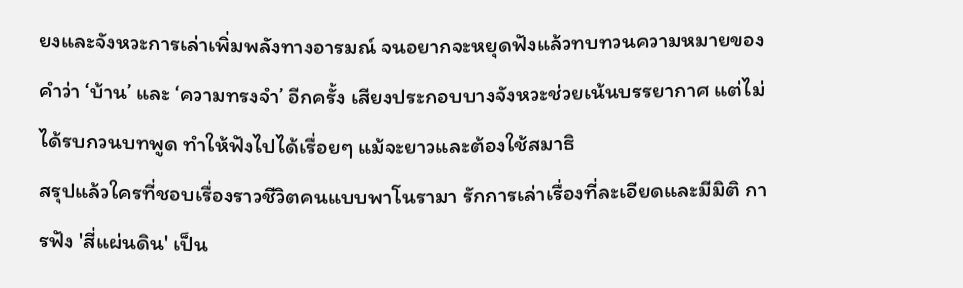ยงและจังหวะการเล่าเพิ่มพลังทางอารมณ์ จนอยากจะหยุดฟังแล้วทบทวนความหมายของคำว่า ‘บ้าน’ และ ‘ความทรงจำ’ อีกครั้ง เสียงประกอบบางจังหวะช่วยเน้นบรรยากาศ แต่ไม่ได้รบกวนบทพูด ทำให้ฟังไปได้เรื่อยๆ แม้จะยาวและต้องใช้สมาธิ
สรุปแล้วใครที่ชอบเรื่องราวชีวิตคนแบบพาโนรามา รักการเล่าเรื่องที่ละเอียดและมีมิติ การฟัง 'สี่แผ่นดิน' เป็น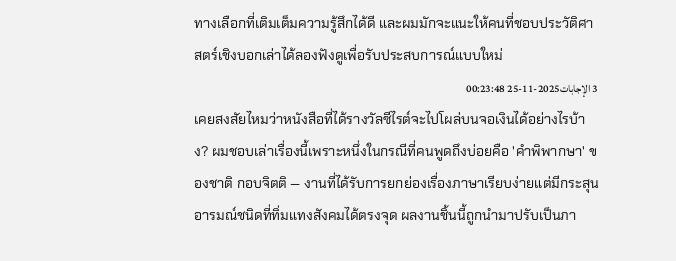ทางเลือกที่เติมเต็มความรู้สึกได้ดี และผมมักจะแนะให้คนที่ชอบประวัติศาสตร์เชิงบอกเล่าได้ลองฟังดูเพื่อรับประสบการณ์แบบใหม่
3 الإجابات2025-11-25 00:23:48
เคยสงสัยไหมว่าหนังสือที่ได้รางวัลซีไรต์จะไปโผล่บนจอเงินได้อย่างไรบ้าง? ผมชอบเล่าเรื่องนี้เพราะหนึ่งในกรณีที่คนพูดถึงบ่อยคือ 'คำพิพากษา' ของชาติ กอบจิตติ — งานที่ได้รับการยกย่องเรื่องภาษาเรียบง่ายแต่มีกระสุนอารมณ์ชนิดที่ทิ่มแทงสังคมได้ตรงจุด ผลงานชิ้นนี้ถูกนำมาปรับเป็นภา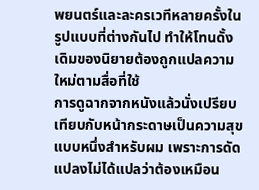พยนตร์และละครเวทีหลายครั้งในรูปแบบที่ต่างกันไป ทำให้โทนดั้งเดิมของนิยายต้องถูกแปลความใหม่ตามสื่อที่ใช้
การดูฉากจากหนังแล้วนั่งเปรียบเทียบกับหน้ากระดาษเป็นความสุขแบบหนึ่งสำหรับผม เพราะการดัดแปลงไม่ได้แปลว่าต้องเหมือน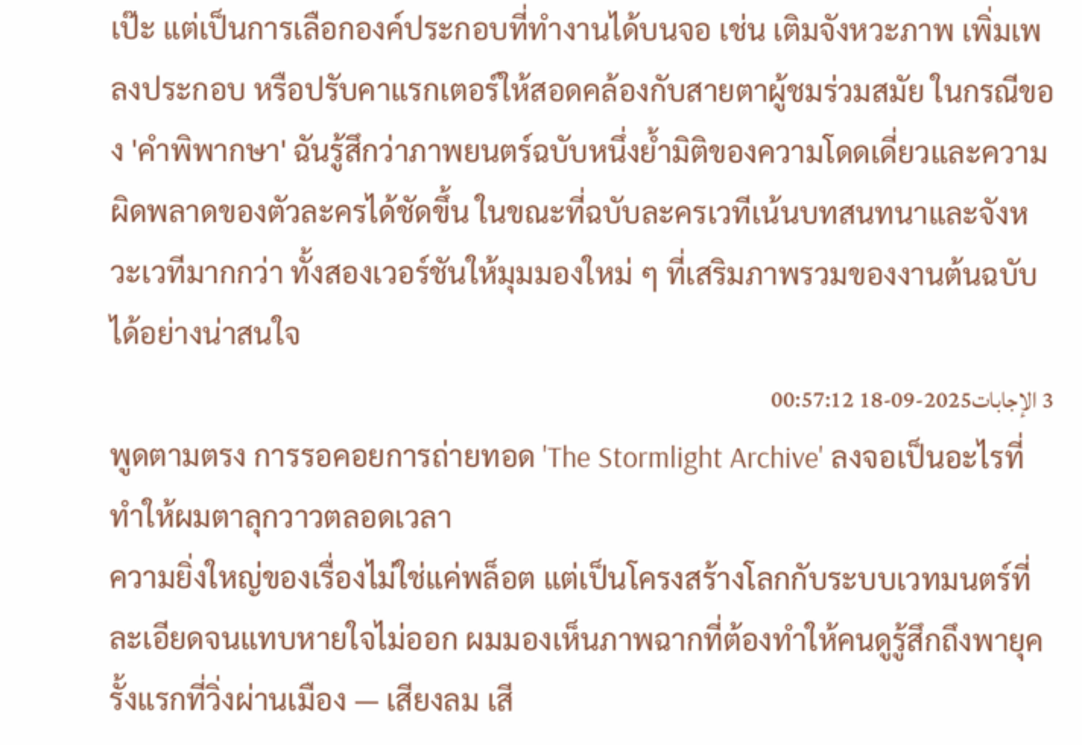เป๊ะ แต่เป็นการเลือกองค์ประกอบที่ทำงานได้บนจอ เช่น เติมจังหวะภาพ เพิ่มเพลงประกอบ หรือปรับคาแรกเตอร์ให้สอดคล้องกับสายตาผู้ชมร่วมสมัย ในกรณีของ 'คำพิพากษา' ฉันรู้สึกว่าภาพยนตร์ฉบับหนึ่งย้ำมิติของความโดดเดี่ยวและความผิดพลาดของตัวละครได้ชัดขึ้น ในขณะที่ฉบับละครเวทีเน้นบทสนทนาและจังหวะเวทีมากกว่า ทั้งสองเวอร์ชันให้มุมมองใหม่ ๆ ที่เสริมภาพรวมของงานต้นฉบับได้อย่างน่าสนใจ
3 الإجابات2025-09-18 00:57:12
พูดตามตรง การรอคอยการถ่ายทอด 'The Stormlight Archive' ลงจอเป็นอะไรที่ทำให้ผมตาลุกวาวตลอดเวลา
ความยิ่งใหญ่ของเรื่องไม่ใช่แค่พล็อต แต่เป็นโครงสร้างโลกกับระบบเวทมนตร์ที่ละเอียดจนแทบหายใจไม่ออก ผมมองเห็นภาพฉากที่ต้องทำให้คนดูรู้สึกถึงพายุครั้งแรกที่วิ่งผ่านเมือง — เสียงลม เสี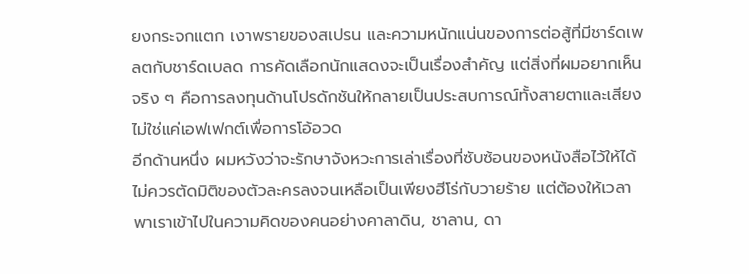ยงกระจกแตก เงาพรายของสเปรน และความหนักแน่นของการต่อสู้ที่มีชาร์ดเพลตกับชาร์ดเบลด การคัดเลือกนักแสดงจะเป็นเรื่องสำคัญ แต่สิ่งที่ผมอยากเห็นจริง ๆ คือการลงทุนด้านโปรดักชันให้กลายเป็นประสบการณ์ทั้งสายตาและเสียง ไม่ใช่แค่เอฟเฟกต์เพื่อการโอ้อวด
อีกด้านหนึ่ง ผมหวังว่าจะรักษาจังหวะการเล่าเรื่องที่ซับซ้อนของหนังสือไว้ให้ได้ ไม่ควรตัดมิติของตัวละครลงจนเหลือเป็นเพียงฮีโร่กับวายร้าย แต่ต้องให้เวลาพาเราเข้าไปในความคิดของคนอย่างคาลาดิน, ชาลาน, ดา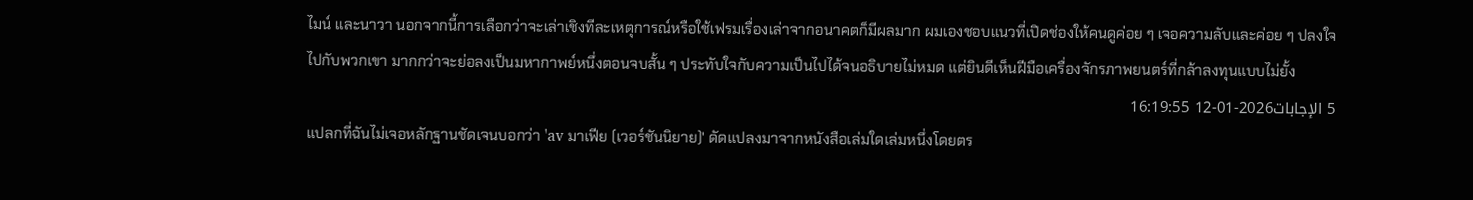ไมน์ และนาวา นอกจากนี้การเลือกว่าจะเล่าเชิงทีละเหตุการณ์หรือใช้เฟรมเรื่องเล่าจากอนาคตก็มีผลมาก ผมเองชอบแนวที่เปิดช่องให้คนดูค่อย ๆ เจอความลับและค่อย ๆ ปลงใจไปกับพวกเขา มากกว่าจะย่อลงเป็นมหากาพย์หนึ่งตอนจบสั้น ๆ ประทับใจกับความเป็นไปได้จนอธิบายไม่หมด แต่ยินดีเห็นฝีมือเครื่องจักรภาพยนตร์ที่กล้าลงทุนแบบไม่ยั้ง
5 الإجابات2026-01-12 16:19:55
แปลกที่ฉันไม่เจอหลักฐานชัดเจนบอกว่า 'av มาเฟีย (เวอร์ชันนิยาย)' ดัดแปลงมาจากหนังสือเล่มใดเล่มหนึ่งโดยตร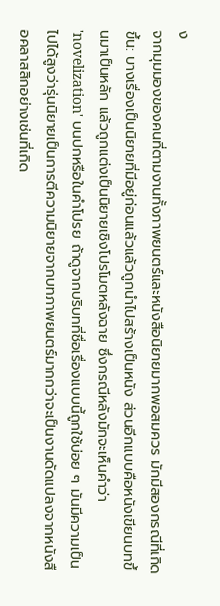ง
จากมุมมองของคนที่ตามงานทั้งภาพยนตร์และหนังสือนิยายมากพอสมควร มักมีสองกรณีที่เกิดขึ้น: บางเรื่องเป็นนิยายที่มีอยู่ก่อนแล้วแล้วถูกนำไปสร้างเป็นหนัง ส่วนอีกแบบคือหนังเขียนบทขึ้นมาเป็นหลัก แล้วถูกแต่งเป็นนิยายเชิงโปรโมตหลังฉาย ซึ่งกรณีหลังมักจะเห็นคำว่า 'novelization' บนปกหรือในคำโปรย ถ้าดูจากบริบทที่ชื่อเรื่องแบบนี้ถูกใช้บ่อย ๆ มันมีความเป็นไปได้สูงว่ารุ่นนิยายเป็นการตีความนิยายจากบทภาพยนตร์มากกว่าจะเป็นงานดัดแปลงจากหนังสือคลาสสิกอย่างเช่นที่เกิด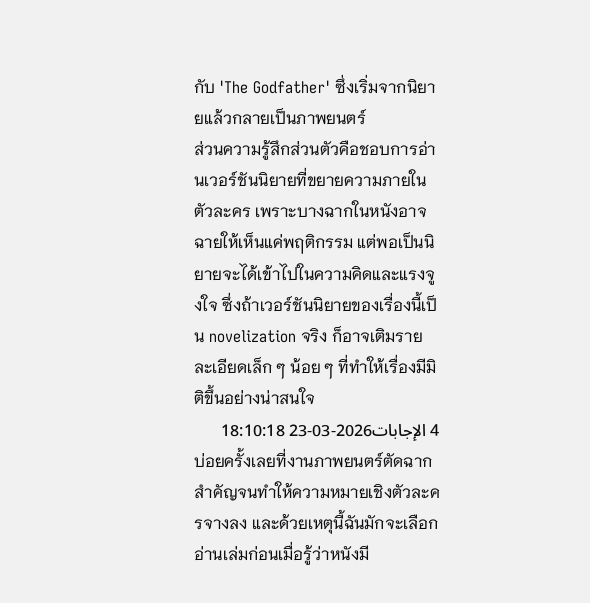กับ 'The Godfather' ซึ่งเริ่มจากนิยายแล้วกลายเป็นภาพยนตร์
ส่วนความรู้สึกส่วนตัวคือชอบการอ่านเวอร์ชันนิยายที่ขยายความภายในตัวละคร เพราะบางฉากในหนังอาจฉายให้เห็นแค่พฤติกรรม แต่พอเป็นนิยายจะได้เข้าไปในความคิดและแรงจูงใจ ซึ่งถ้าเวอร์ชันนิยายของเรื่องนี้เป็น novelization จริง ก็อาจเติมรายละเอียดเล็ก ๆ น้อย ๆ ที่ทำให้เรื่องมีมิติขึ้นอย่างน่าสนใจ
4 الإجابات2026-03-23 18:10:18
บ่อยครั้งเลยที่งานภาพยนตร์ตัดฉากสำคัญจนทำให้ความหมายเชิงตัวละครจางลง และด้วยเหตุนี้ฉันมักจะเลือกอ่านเล่มก่อนเมื่อรู้ว่าหนังมี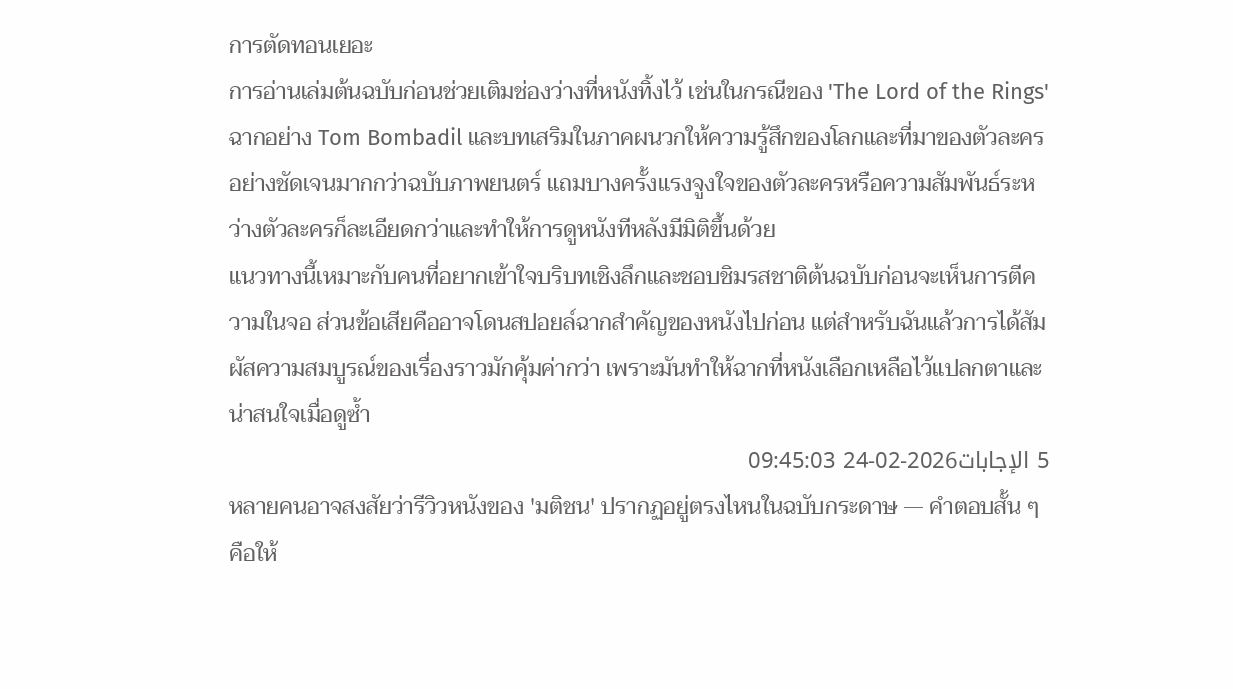การตัดทอนเยอะ
การอ่านเล่มต้นฉบับก่อนช่วยเติมช่องว่างที่หนังทิ้งไว้ เช่นในกรณีของ 'The Lord of the Rings' ฉากอย่าง Tom Bombadil และบทเสริมในภาคผนวกให้ความรู้สึกของโลกและที่มาของตัวละครอย่างชัดเจนมากกว่าฉบับภาพยนตร์ แถมบางครั้งแรงจูงใจของตัวละครหรือความสัมพันธ์ระหว่างตัวละครก็ละเอียดกว่าและทำให้การดูหนังทีหลังมีมิติขึ้นด้วย
แนวทางนี้เหมาะกับคนที่อยากเข้าใจบริบทเชิงลึกและชอบชิมรสชาติต้นฉบับก่อนจะเห็นการตีความในจอ ส่วนข้อเสียคืออาจโดนสปอยล์ฉากสำคัญของหนังไปก่อน แต่สำหรับฉันแล้วการได้สัมผัสความสมบูรณ์ของเรื่องราวมักคุ้มค่ากว่า เพราะมันทำให้ฉากที่หนังเลือกเหลือไว้แปลกตาและน่าสนใจเมื่อดูซ้ำ
5 الإجابات2026-02-24 09:45:03
หลายคนอาจสงสัยว่ารีวิวหนังของ 'มติชน' ปรากฏอยู่ตรงไหนในฉบับกระดาษ — คำตอบสั้น ๆ คือให้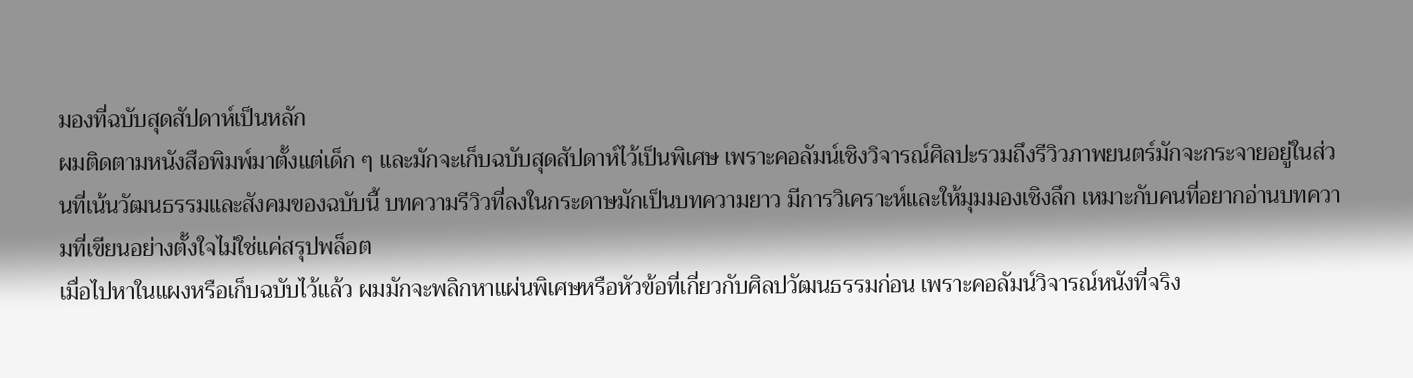มองที่ฉบับสุดสัปดาห์เป็นหลัก
ผมติดตามหนังสือพิมพ์มาตั้งแต่เด็ก ๆ และมักจะเก็บฉบับสุดสัปดาห์ไว้เป็นพิเศษ เพราะคอลัมน์เชิงวิจารณ์ศิลปะรวมถึงรีวิวภาพยนตร์มักจะกระจายอยู่ในส่วนที่เน้นวัฒนธรรมและสังคมของฉบับนี้ บทความรีวิวที่ลงในกระดาษมักเป็นบทความยาว มีการวิเคราะห์และให้มุมมองเชิงลึก เหมาะกับคนที่อยากอ่านบทความที่เขียนอย่างตั้งใจไม่ใช่แค่สรุปพล็อต
เมื่อไปหาในแผงหรือเก็บฉบับไว้แล้ว ผมมักจะพลิกหาแผ่นพิเศษหรือหัวข้อที่เกี่ยวกับศิลปวัฒนธรรมก่อน เพราะคอลัมน์วิจารณ์หนังที่จริง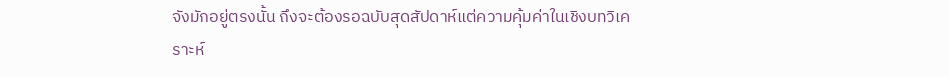จังมักอยู่ตรงนั้น ถึงจะต้องรอฉบับสุดสัปดาห์แต่ความคุ้มค่าในเชิงบทวิเคราะห์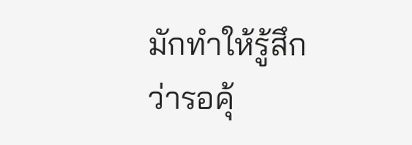มักทำให้รู้สึกว่ารอคุ้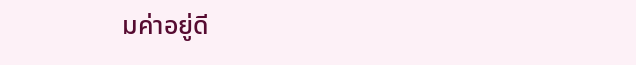มค่าอยู่ดี